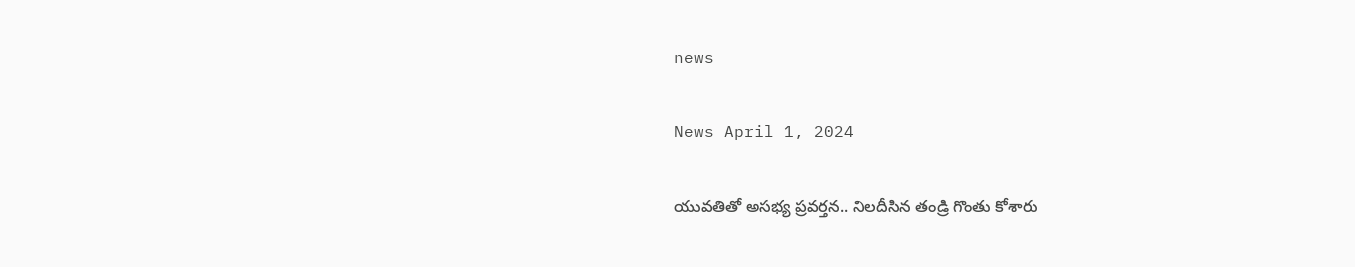news

News April 1, 2024

యువతితో అసభ్య ప్రవర్తన.. నిలదీసిన తండ్రి గొంతు కోశారు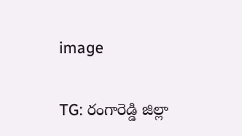image

TG: రంగారెడ్డి జిల్లా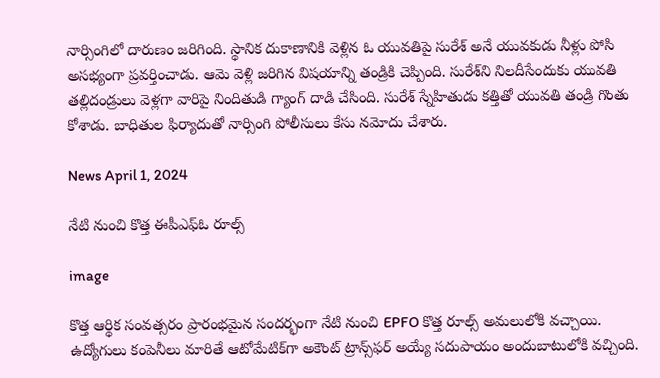నార్సింగిలో దారుణం జరిగింది. స్థానిక దుకాణానికి వెళ్లిన ఓ యువతిపై సురేశ్ అనే యువకుడు నీళ్లు పోసి అసభ్యంగా ప్రవర్తించాడు. ఆమె వెళ్లి జరిగిన విషయాన్ని తండ్రికి చెప్పింది. సురేశ్‌ని నిలదీసేందుకు యువతి తల్లిదండ్రులు వెళ్లగా వారిపై నిందితుడి గ్యాంగ్ దాడి చేసింది. సురేశ్ స్నేహితుడు కత్తితో యువతి తండ్రి గొంతు కోశాడు. బాధితుల ఫిర్యాదుతో నార్సింగి పోలీసులు కేసు నమోదు చేశారు.

News April 1, 2024

నేటి నుంచి కొత్త ఈపీఎఫ్ఓ రూల్స్

image

కొత్త ఆర్థిక సంవత్సరం ప్రారంభమైన సందర్భంగా నేటి నుంచి EPFO కొత్త రూల్స్ అమలులోకి వచ్చాయి. ఉద్యోగులు కంపెనీలు మారితే ఆటోమేటిక్‌గా అకౌంట్ ట్రాన్స్‌ఫర్ అయ్యే సదుపాయం అందుబాటులోకి వచ్చింది.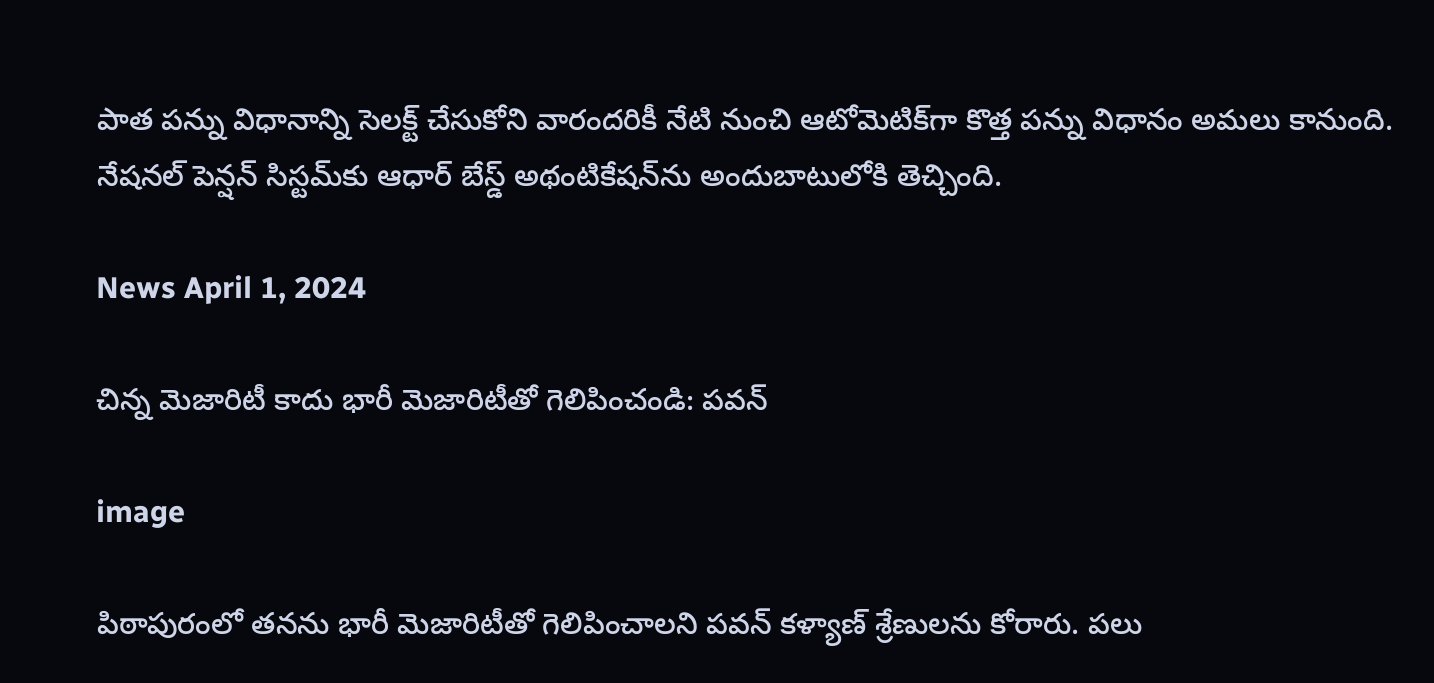పాత పన్ను విధానాన్ని సెలక్ట్ చేసుకోని వారందరికీ నేటి నుంచి ఆటోమెటిక్‌గా కొత్త పన్ను విధానం అమలు కానుంది. నేషనల్ పెన్షన్ సిస్టమ్‌కు ఆధార్ బేస్డ్ అథంటికేషన్‌ను అందుబాటులోకి తెచ్చింది.

News April 1, 2024

చిన్న మెజారిటీ కాదు భారీ మెజారిటీతో గెలిపించండి: పవన్

image

పిఠాపురంలో తనను భారీ మెజారిటీతో గెలిపించాలని పవన్ కళ్యాణ్ శ్రేణులను కోరారు. పలు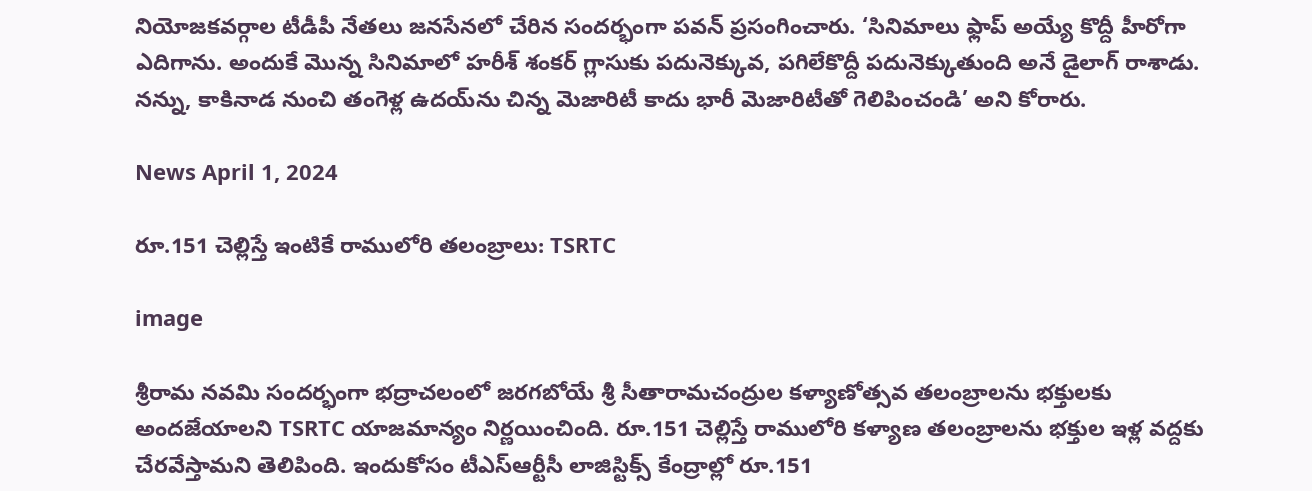నియోజకవర్గాల టీడీపీ నేతలు జనసేనలో చేరిన సందర్భంగా పవన్ ప్రసంగించారు. ‘సినిమాలు ఫ్లాప్ అయ్యే కొద్దీ హీరోగా ఎదిగాను. అందుకే మొన్న సినిమాలో హరీశ్ శంకర్ గ్లాసుకు పదునెక్కువ, పగిలేకొద్దీ పదునెక్కుతుంది అనే డైలాగ్ రాశాడు. నన్ను, కాకినాడ నుంచి తంగెళ్ల ఉదయ్‌ను చిన్న మెజారిటీ కాదు భారీ మెజారిటీతో గెలిపించండి’ అని కోరారు.

News April 1, 2024

రూ.151 చెల్లిస్తే ఇంటికే రాములోరి తలంబ్రాలు: TSRTC

image

శ్రీరామ నవమి సందర్భంగా భద్రాచలంలో జరగబోయే శ్రీ సీతారామచంద్రుల కళ్యాణోత్సవ తలంబ్రాలను భక్తులకు అందజేయాలని TSRTC యాజమాన్యం నిర్ణయించింది. రూ.151 చెల్లిస్తే రాములోరి కళ్యాణ తలంబ్రాలను భక్తుల ఇళ్ల వద్దకు చేరవేస్తామని తెలిపింది. ఇందుకోసం టీఎస్‌ఆర్టీసీ లాజిస్టిక్స్ కేంద్రాల్లో రూ.151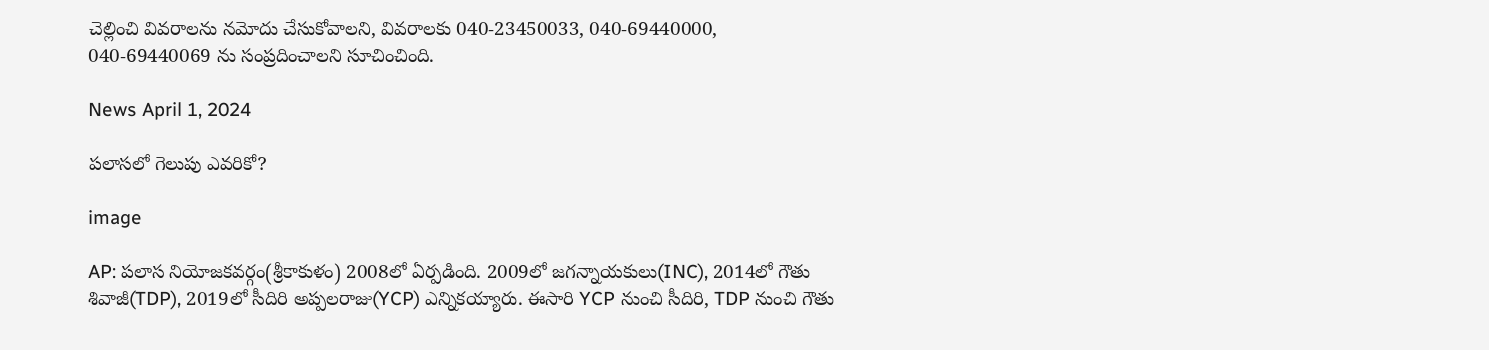చెల్లించి వివరాలను నమోదు చేసుకోవాలని, వివరాలకు 040-23450033, 040-69440000, 040-69440069 ను సంప్రదించాలని సూచించింది.

News April 1, 2024

పలాసలో గెలుపు ఎవరికో?

image

AP: పలాస నియోజకవర్గం(శ్రీకాకుళం) 2008లో ఏర్పడింది. 2009లో జగన్నాయకులు(INC), 2014లో గౌతు శివాజీ(TDP), 2019లో సీదిరి అప్పలరాజు(YCP) ఎన్నికయ్యారు. ఈసారి YCP నుంచి సీదిరి, TDP నుంచి గౌతు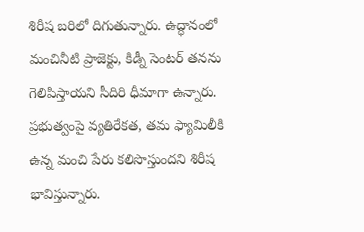శిరీష బరిలో దిగుతున్నారు. ఉద్ధానంలో మంచినీటి ప్రాజెక్టు, కిడ్నీ సెంటర్ తనను గెలిపిస్తాయని సీదిరి ధీమాగా ఉన్నారు. ప్రభుత్వంపై వ్యతిరేకత, తమ ఫ్యామిలీకి ఉన్న మంచి పేరు కలిసొస్తుందని శిరీష భావిస్తున్నారు.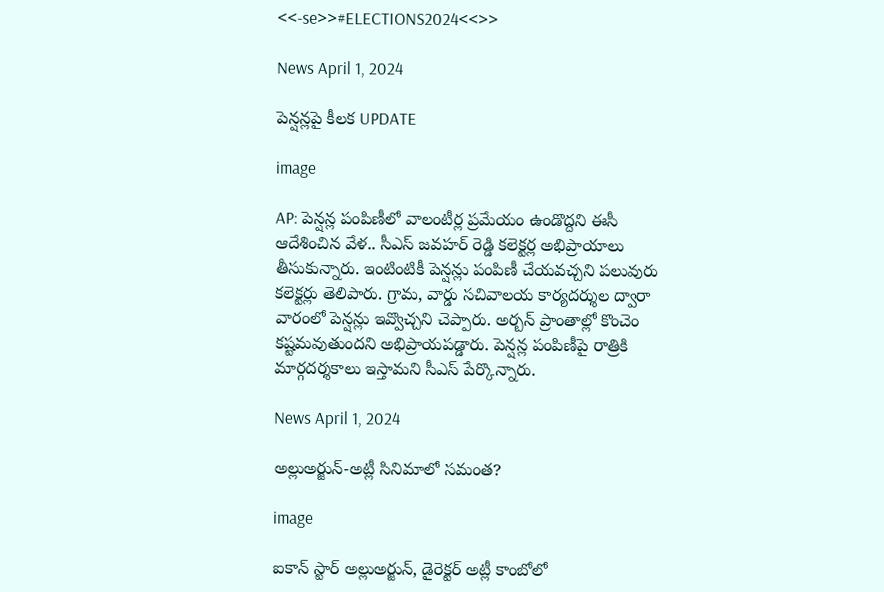<<-se>>#ELECTIONS2024<<>>

News April 1, 2024

పెన్షన్లపై కీలక UPDATE

image

AP: పెన్షన్ల పంపిణీలో వాలంటీర్ల ప్రమేయం ఉండొద్దని ఈసీ ఆదేశించిన వేళ.. సీఎస్ జవహర్ రెడ్డి కలెక్టర్ల అభిప్రాయాలు తీసుకున్నారు. ఇంటింటికీ పెన్షన్లు పంపిణీ చేయవచ్చని పలువురు కలెక్టర్లు తెలిపారు. గ్రామ, వార్డు సచివాలయ కార్యదర్శుల ద్వారా వారంలో పెన్షన్లు ఇవ్వొచ్చని చెప్పారు. అర్బన్ ప్రాంతాల్లో కొంచెం కష్టమవుతుందని అభిప్రాయపడ్డారు. పెన్షన్ల పంపిణీపై రాత్రికి మార్గదర్శకాలు ఇస్తామని సీఎస్ పేర్కొన్నారు.

News April 1, 2024

అల్లుఅర్జున్-అట్లీ సినిమాలో సమంత?

image

ఐకాన్ స్టార్ అల్లుఅర్జున్, డైరెక్టర్ అట్లీ కాంబోలో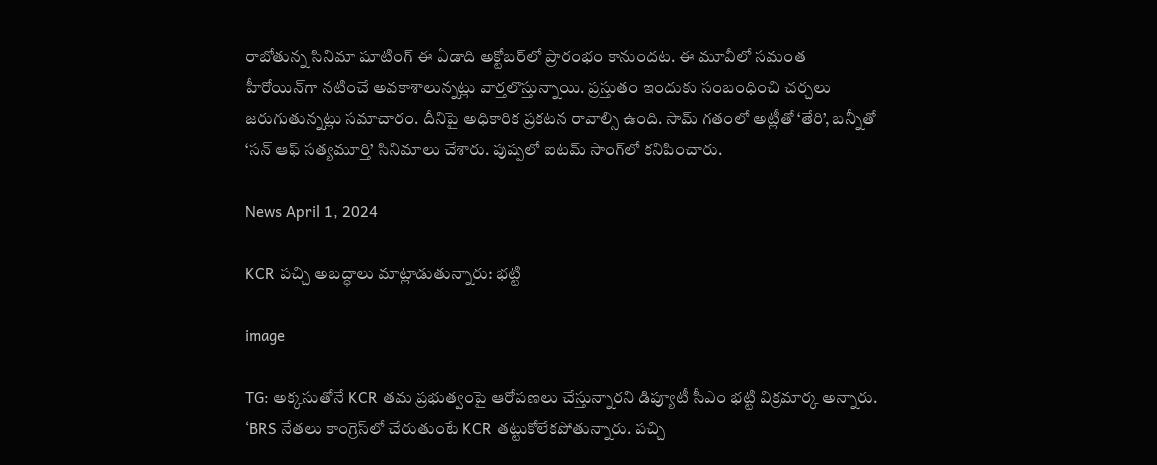రాబోతున్న సినిమా షూటింగ్ ఈ ఏడాది అక్టోబర్‌లో ప్రారంభం కానుందట. ఈ మూవీలో సమంత హీరోయిన్‌గా నటించే అవకాశాలున్నట్లు వార్తలొస్తున్నాయి. ప్రస్తుతం ఇందుకు సంబంధించి చర్చలు జరుగుతున్నట్లు సమాచారం. దీనిపై అధికారిక ప్రకటన రావాల్సి ఉంది. సామ్ గతంలో అట్లీతో ‘తేరి’, బన్నీతో ‘సన్ ఆఫ్ సత్యమూర్తి’ సినిమాలు చేశారు. పుష్పలో ఐటమ్ సాంగ్‌లో కనిపించారు.

News April 1, 2024

KCR పచ్చి అబద్ధాలు మాట్లాడుతున్నారు: భట్టి

image

TG: అక్కసుతోనే KCR తమ ప్రభుత్వంపై ఆరోపణలు చేస్తున్నారని డిప్యూటీ సీఎం భట్టి విక్రమార్క అన్నారు. ‘BRS నేతలు కాంగ్రెస్‌లో చేరుతుంటే KCR తట్టుకోలేకపోతున్నారు. పచ్చి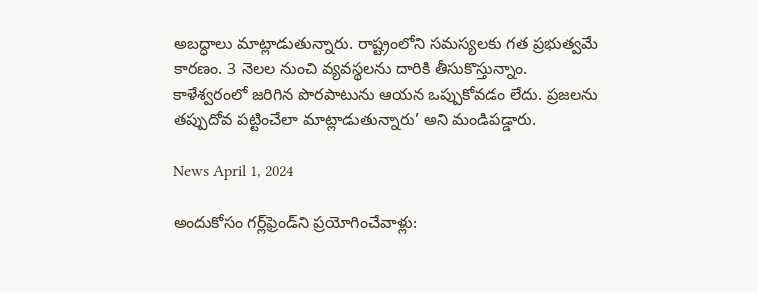అబద్ధాలు మాట్లాడుతున్నారు. రాష్ట్రంలోని సమస్యలకు గత ప్రభుత్వమే కారణం. 3 నెలల నుంచి వ్యవస్థలను దారికి తీసుకొస్తున్నాం. కాళేశ్వరంలో జరిగిన పొరపాటును ఆయన ఒప్పుకోవడం లేదు. ప్రజలను తప్పుదోవ పట్టించేలా మాట్లాడుతున్నారు’ అని మండిపడ్డారు.

News April 1, 2024

అందుకోసం గర్ల్‌ఫ్రెండ్‌ని ప్రయోగించేవాళ్లు: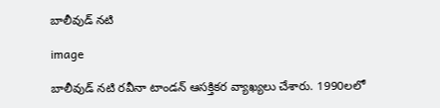బాలీవుడ్ నటి

image

బాలీవుడ్ నటి రవీనా టాండన్ ఆసక్తికర వ్యాఖ్యలు చేశారు. 1990లలో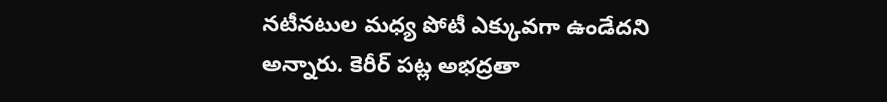నటీనటుల మధ్య పోటీ ఎక్కువగా ఉండేదని అన్నారు. కెరీర్ పట్ల అభద్రతా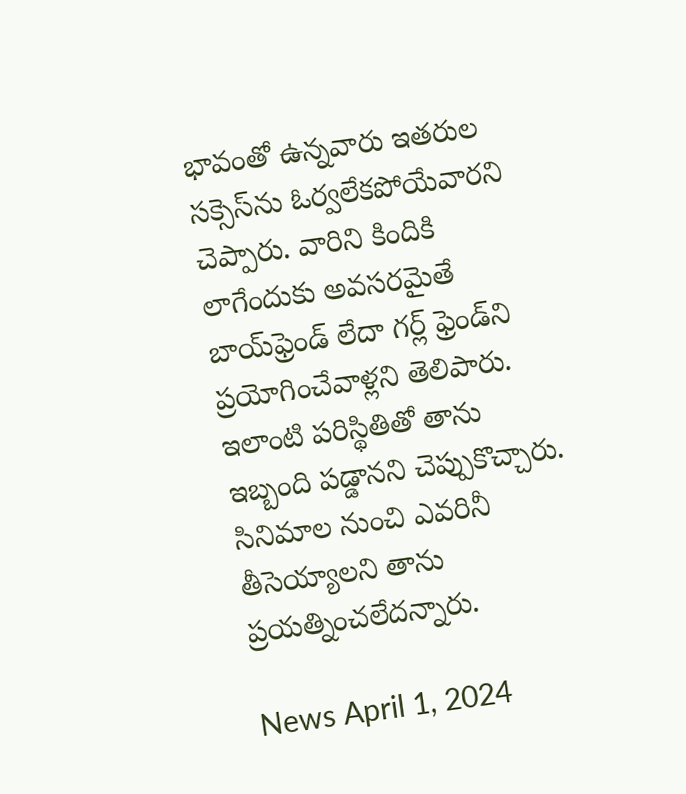భావంతో ఉన్నవారు ఇతరుల సక్సెస్‌ను ఓర్వలేకపోయేవారని చెప్పారు. వారిని కిందికి లాగేందుకు అవసరమైతే బాయ్‌ఫ్రెండ్ లేదా గర్ల్ ఫ్రెండ్‌ని ప్రయోగించేవాళ్లని తెలిపారు. ఇలాంటి పరిస్థితితో తాను ఇబ్బంది పడ్డానని చెప్పుకొచ్చారు. సినిమాల నుంచి ఎవరినీ తీసెయ్యాలని తాను ప్రయత్నించలేదన్నారు.

News April 1, 2024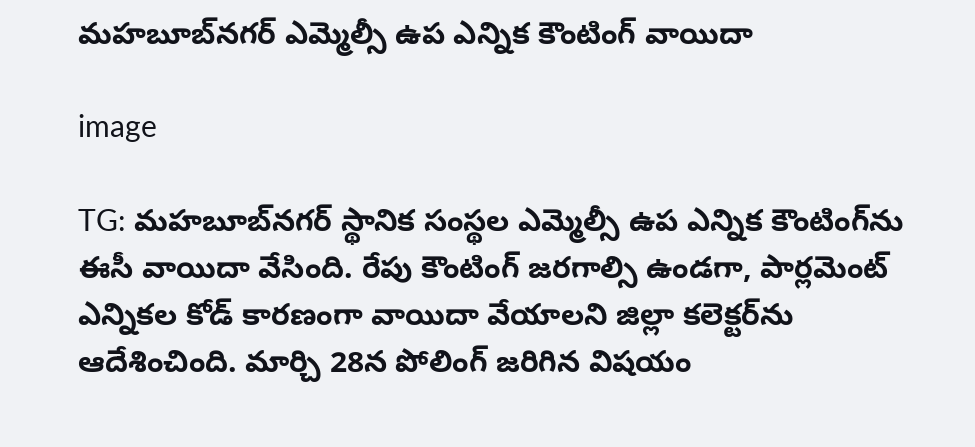మహబూబ్‌నగర్ ఎమ్మెల్సీ ఉప ఎన్నిక కౌంటింగ్ వాయిదా

image

TG: మహబూబ్‌నగర్ స్థానిక సంస్థల ఎమ్మెల్సీ ఉప ఎన్నిక కౌంటింగ్‌ను ఈసీ వాయిదా వేసింది. రేపు కౌంటింగ్ జరగాల్సి ఉండగా, పార్లమెంట్ ఎన్నికల కోడ్ కారణంగా వాయిదా వేయాలని జిల్లా కలెక్టర్‌ను ఆదేశించింది. మార్చి 28న పోలింగ్ జరిగిన విషయం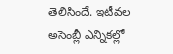తెలిసిందే. ఇటీవల అసెంబ్లీ ఎన్నికల్లో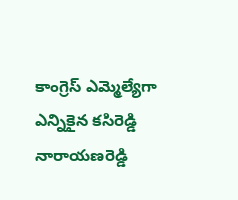కాంగ్రెస్ ఎమ్మెల్యేగా ఎన్నికైన కసిరెడ్డి నారాయణరెడ్డి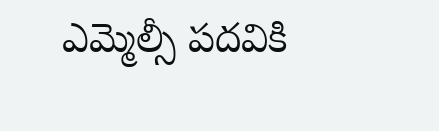ఎమ్మెల్సీ పదవికి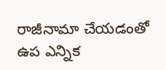రాజీనామా చేయడంతో ఉప ఎన్నిక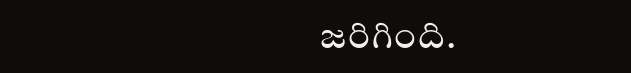జరిగింది.